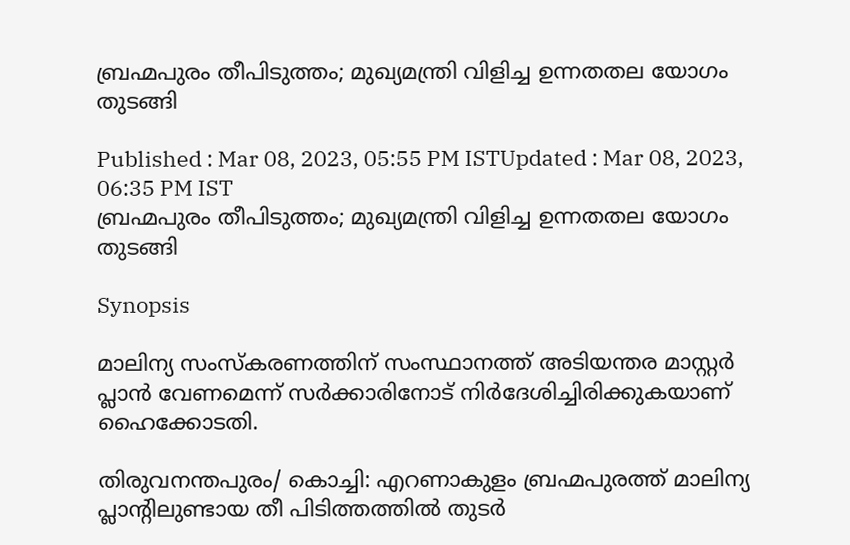ബ്രഹ്മപുരം തീപിടുത്തം; മുഖ്യമന്ത്രി വിളിച്ച ഉന്നതതല യോഗം തുടങ്ങി

Published : Mar 08, 2023, 05:55 PM ISTUpdated : Mar 08, 2023, 06:35 PM IST
ബ്രഹ്മപുരം തീപിടുത്തം; മുഖ്യമന്ത്രി വിളിച്ച ഉന്നതതല യോഗം തുടങ്ങി

Synopsis

മാലിന്യ സംസ്കരണത്തിന് സംസ്ഥാനത്ത് അടിയന്തര മാസ്റ്റർ പ്ലാൻ വേണമെന്ന് സർക്കാരിനോട് നിർദേശിച്ചിരിക്കുകയാണ് ഹൈക്കോടതി.

തിരുവനന്തപുരം/ കൊച്ചി: എറണാകുളം ബ്രഹ്മപുരത്ത് മാലിന്യ പ്ലാന്‍റിലുണ്ടായ തീ പിടിത്തത്തില്‍ തുടര്‍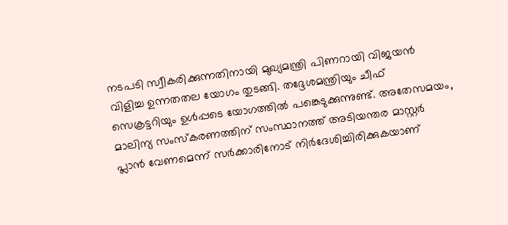നടപടി സ്വീകരിക്കുന്നതിനായി മുഖ്യമന്ത്രി പിണറായി വിജയന്‍ വിളിച്ച ഉന്നതതല യോഗം തുടങ്ങി. തദ്ദേശമന്ത്രിയും ചീഫ് സെക്രട്ടറിയും ഉള്‍പ്പടെ യോഗത്തിൽ പങ്കെടുക്കുന്നുണ്ട്. അതേസമയം, മാലിന്യ സംസ്കരണത്തിന് സംസ്ഥാനത്ത് അടിയന്തര മാസ്റ്റർ പ്ലാൻ വേണമെന്ന് സർക്കാരിനോട് നിർദേശിച്ചിരിക്കുകയാണ്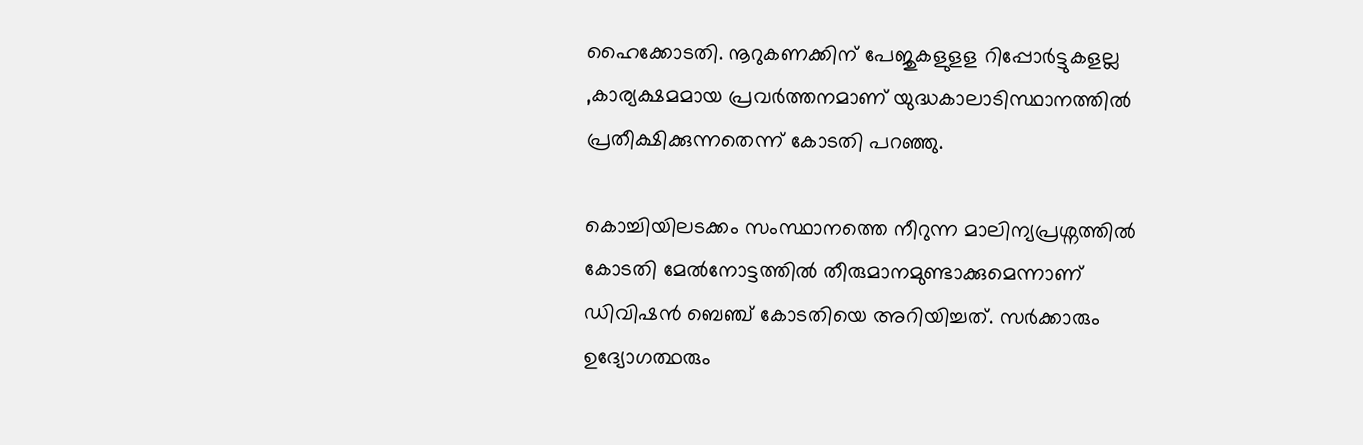ഹൈക്കോടതി. നൂറുകണക്കിന് പേജുകളുളള റിപ്പോ‍ർട്ടുകളല്ല ,കാര്യക്ഷമമായ പ്രവ‍ർത്തനമാണ് യുദ്ധകാലാടിസ്ഥാനത്തിൽ പ്രതീക്ഷിക്കുന്നതെന്ന് കോടതി പറഞ്ഞു.

കൊച്ചിയിലടക്കം സംസ്ഥാനത്തെ നീറുന്ന മാലിന്യപ്രശ്നത്തിൽ കോടതി മേൽനോട്ടത്തിൽ തീരുമാനമുണ്ടാക്കുമെന്നാണ് ഡിവിഷൻ ബെഞ്ച് കോടതിയെ അറിയിച്ചത്. സർക്കാരും ഉദ്യോഗത്ഥരും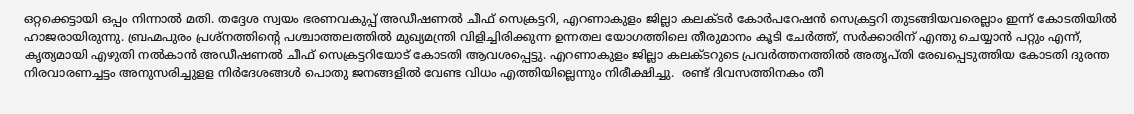ഒറ്റക്കെട്ടായി ഒപ്പം നിന്നാൽ മതി. തദ്ദേശ സ്വയം ഭരണവകുപ്പ് അഡീഷണൽ ചീഫ് സെക്രട്ടറി, എറണാകുളം ജില്ലാ കലക്ടർ കോർപറേഷൻ സെക്രട്ടറി തുടങ്ങിയവരെല്ലാം ഇന്ന് കോടതിയിൽ ഹാജരായിരുന്നു. ബ്രഹ്മപുരം പ്രശ്നത്തിന്‍റെ പശ്ചാത്തലത്തിൽ മുഖ്യമന്ത്രി വിളിച്ചിരിക്കുന്ന ഉന്നതല യോഗത്തിലെ തീരുമാനം കൂടി ചേർത്ത്, സർക്കാരിന് എന്തു ചെയ്യാൻ പറ്റും എന്ന്,  കൃത്യമായി എഴുതി നൽകാൻ അഡീഷണൽ ചീഫ് സെക്രട്ടറിയോട് കോടതി ആവശപ്പെട്ടു. എറണാകുളം ജില്ലാ കലക്ടറുടെ പ്രവർത്തനത്തിൽ അതൃപ്തി രേഖപ്പെടുത്തിയ കോടതി ദുരന്ത നിരവാരണച്ചട്ടം അനുസരിച്ചുളള നിർദേശങ്ങൾ പൊതു ജനങ്ങളിൽ വേണ്ട വിധം എത്തിയില്ലെന്നും നിരീക്ഷിച്ചു.  രണ്ട് ദിവസത്തിനകം തീ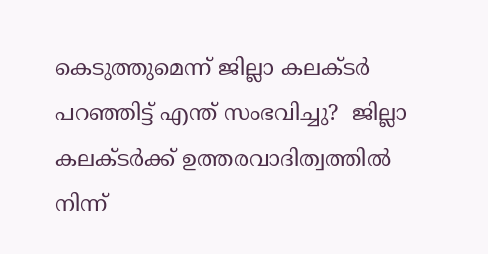കെടുത്തുമെന്ന് ജില്ലാ കലക്ടർ പറഞ്ഞിട്ട് എന്ത് സംഭവിച്ചു?  ജില്ലാ കലക്ടർക്ക് ഉത്തരവാദിത്വത്തിൽ നിന്ന്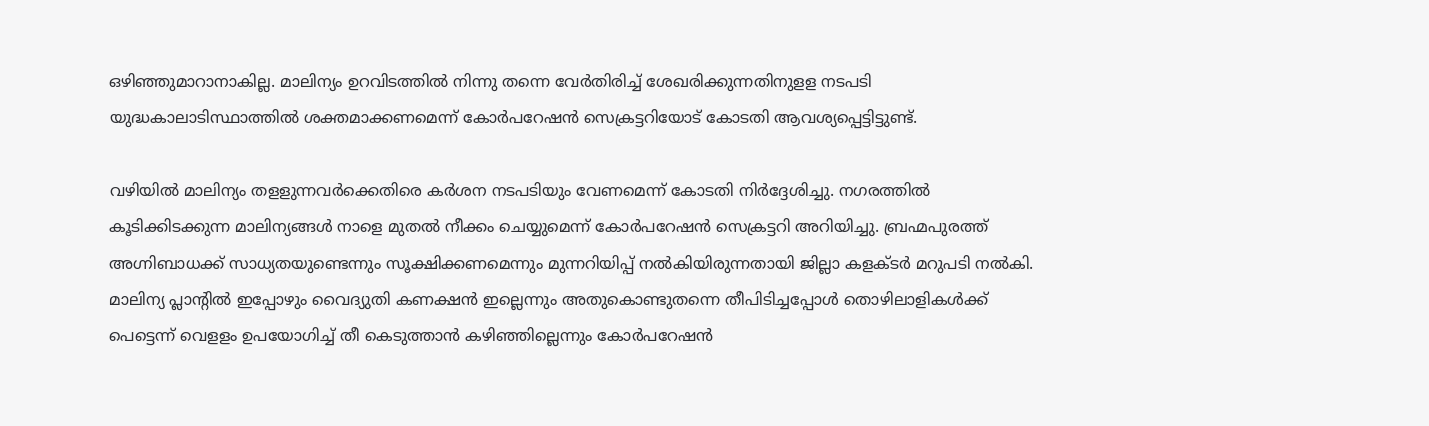ഒഴിഞ്ഞുമാറാനാകില്ല. മാലിന്യം ഉറവിടത്തിൽ നിന്നു തന്നെ വേർതിരിച്ച് ശേഖരിക്കുന്നതിനുളള നടപടി യുദ്ധകാലാടിസ്ഥാത്തിൽ ശക്തമാക്കണമെന്ന് കോർപറേഷൻ സെക്രട്ടറിയോട് കോടതി ആവശ്യപ്പെട്ടിട്ടുണ്ട്.

വഴിയിൽ മാലിന്യം തളളുന്നവ‍ർക്കെതിരെ കർശന നടപടിയും വേണമെന്ന് കോടതി നിർദ്ദേശിച്ചു. നഗരത്തിൽ കൂടിക്കിടക്കുന്ന മാലിന്യങ്ങൾ നാളെ മുതൽ നീക്കം ചെയ്യുമെന്ന് കോർപറേഷൻ സെക്രട്ടറി അറിയിച്ചു. ബ്രഹ്മപുരത്ത് അഗ്നിബാധക്ക് സാധ്യതയുണ്ടെന്നും സൂക്ഷിക്കണമെന്നും മുന്നറിയിപ്പ് നൽകിയിരുന്നതായി ജില്ലാ കളക്ടർ മറുപടി നൽകി. മാലിന്യ പ്ലാന്‍റിൽ ഇപ്പോഴും വൈദ്യുതി കണക്ഷൻ ഇല്ലെന്നും അതുകൊണ്ടുതന്നെ തീപിടിച്ചപ്പോൾ തൊഴിലാളികൾക്ക് പെട്ടെന്ന് വെളളം ഉപയോഗിച്ച് തീ കെടുത്താൻ കഴിഞ്ഞില്ലെന്നും കോർപറേഷൻ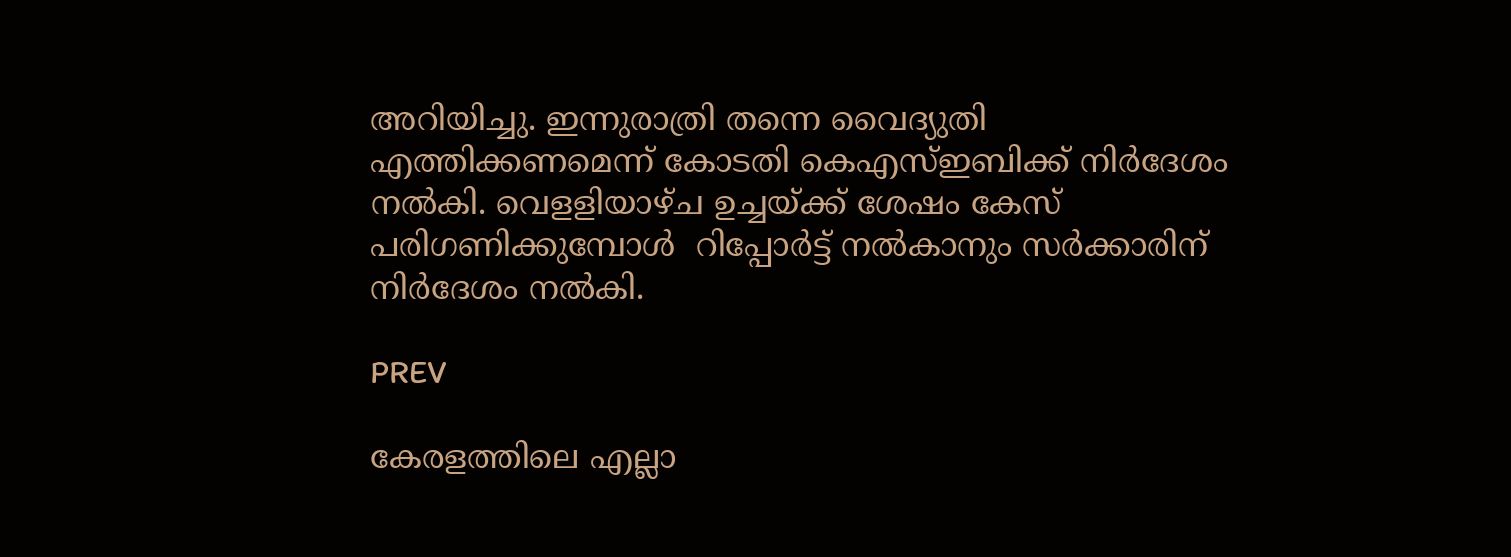അറിയിച്ചു. ഇന്നുരാത്രി തന്നെ വൈദ്യുതി എത്തിക്കണമെന്ന് കോടതി കെഎസ്ഇബിക്ക് നിർദേശം നൽകി. വെളളിയാഴ്ച ഉച്ചയ്ക്ക് ശേഷം കേസ് പരിഗണിക്കുമ്പോൾ  റിപ്പോർട്ട് നൽകാനും സർക്കാരിന് നിർദേശം നൽകി.

PREV

കേരളത്തിലെ എല്ലാ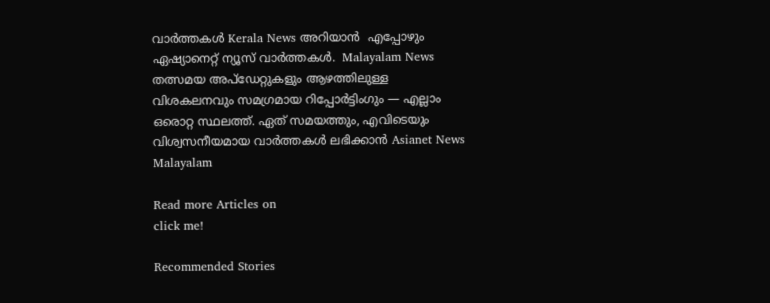വാർത്തകൾ Kerala News അറിയാൻ  എപ്പോഴും ഏഷ്യാനെറ്റ് ന്യൂസ് വാർത്തകൾ.  Malayalam News   തത്സമയ അപ്‌ഡേറ്റുകളും ആഴത്തിലുള്ള വിശകലനവും സമഗ്രമായ റിപ്പോർട്ടിംഗും — എല്ലാം ഒരൊറ്റ സ്ഥലത്ത്. ഏത് സമയത്തും, എവിടെയും വിശ്വസനീയമായ വാർത്തകൾ ലഭിക്കാൻ Asianet News Malayalam

Read more Articles on
click me!

Recommended Stories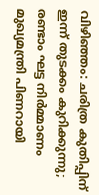വിഴിഞ്ഞം: ചരിത്ര കുതിപ്പിന് ഇന്ന് തുടക്കം കുറിക്കുന്നു; രണ്ടാം ഘട്ട നിർമ്മാണം മുഖ്യമന്ത്രി പിണറായി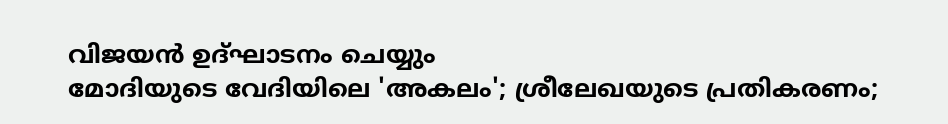വിജയൻ ഉദ്ഘാടനം ചെയ്യും
മോദിയുടെ വേദിയിലെ 'അകലം'; ശ്രീലേഖയുടെ പ്രതികരണം;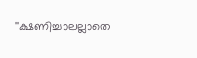''ക്ഷണിച്ചാലല്ലാതെ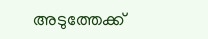അടുത്തേക്ക്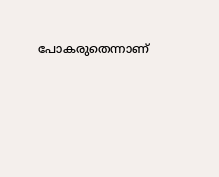പോകരുതെന്നാണ്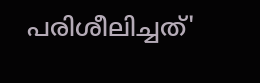പരിശീലിച്ചത്'